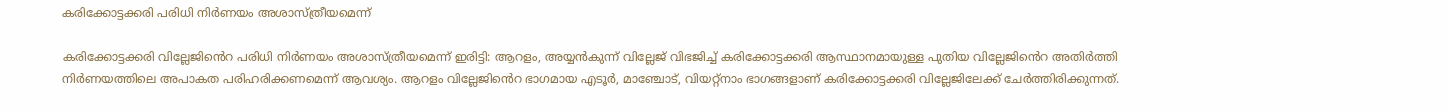കരിക്കോട്ടക്കരി പരിധി നിര്‍ണയം അശാസ്ത്രീയമെന്ന്

കരിക്കോട്ടക്കരി വില്ലേജി‍ൻെറ പരിധി നിര്‍ണയം അശാസ്ത്രീയമെന്ന് ഇരിട്ടി: ആറളം, അയ്യന്‍കുന്ന് വില്ലേജ് വിഭജിച്ച് കരിക്കോട്ടക്കരി ആസ്ഥാനമായുള്ള പുതിയ വില്ലേജി‍ൻെറ അതിര്‍ത്തി നിര്‍ണയത്തിലെ അപാകത പരിഹരിക്കണമെന്ന് ആവശ്യം. ആറളം വില്ലേജി‍ൻെറ ഭാഗമായ എടൂര്‍, മാഞ്ചോട്, വിയറ്റ്നാം ഭാഗങ്ങളാണ് കരിക്കോട്ടക്കരി വില്ലേജിലേക്ക് ചേര്‍ത്തിരിക്കുന്നത്.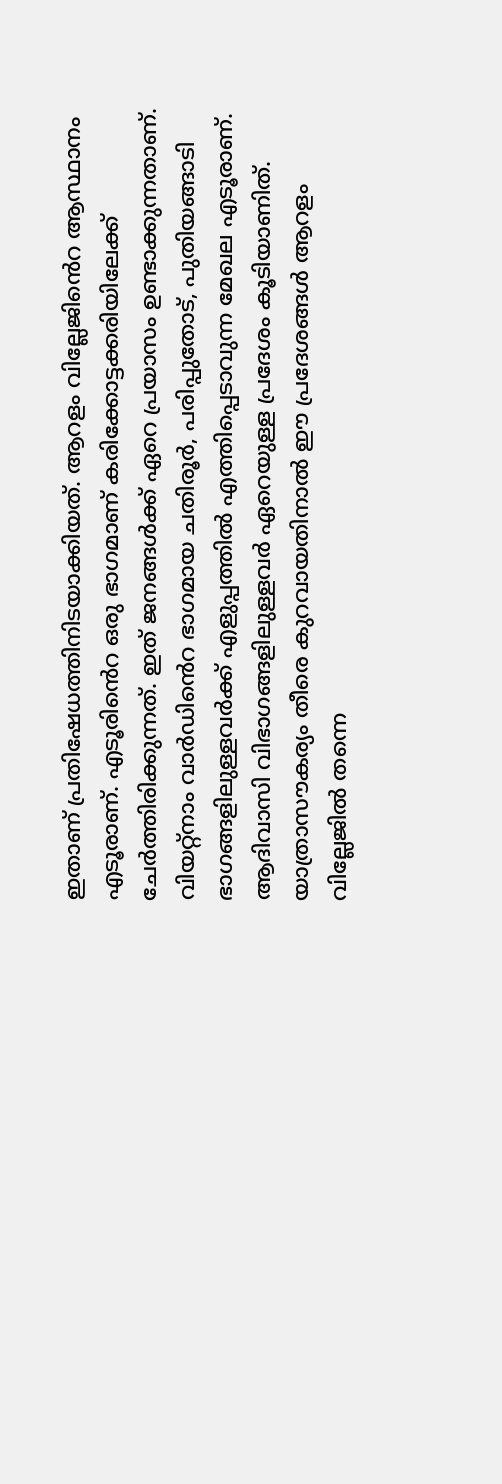ഇതാണ് പ്രതിഷേധത്തിനിടയാക്കിയത്. ആറളം വില്ലേജി‍ൻെറ ആസ്ഥാനം എടൂരാണ്. എടൂരി‍ൻെറ ഒരു ഭാഗമാണ് കരിക്കോട്ടക്കരിയിലേക്ക് ചേര്‍ത്തിരിക്കുന്നത്. ഇത് ജനങ്ങള്‍ക്ക് ഏറെ പ്രയാസം ഉണ്ടാക്കുന്നതാണ്. വിയറ്റ്നാം വാര്‍ഡി‍ൻെറ ഭാഗമായ ചതിരൂര്‍, പരിപ്പുതോട്, പുതിയങ്ങാടി ഭാഗങ്ങളിലുള്ളവര്‍ക്ക് എളുപ്പത്തില്‍ എത്തിപ്പെടാവുന്ന മേഖല എടൂരാണ്. ആദിവാസി വിഭാഗങ്ങളിലുള്ളവര്‍ ഏറെയുള്ള പ്രദേശം കൂടിയാണിത്. യാത്രാസൗകര്യം തീരെ കുറവായതിനാല്‍ ഈ പ്രദേശങ്ങള്‍ ആറളം വില്ലേജില്‍ തന്നെ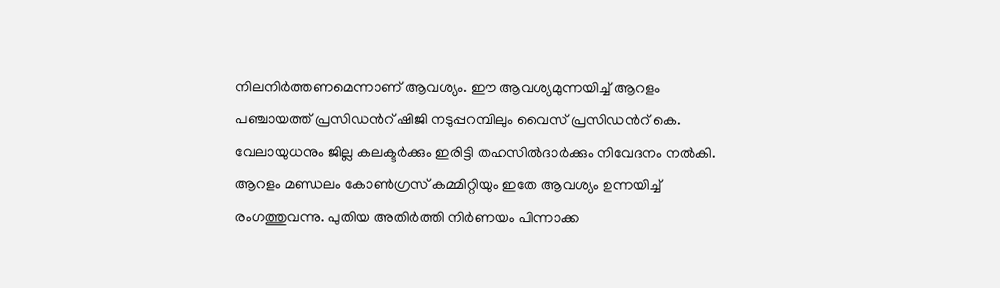നിലനിര്‍ത്തണമെന്നാണ് ആവശ്യം. ഈ ആവശ്യമുന്നയിച്ച് ആറളം പഞ്ചായത്ത് പ്രസിഡൻറ് ഷിജി നടുപ്പറമ്പിലും വൈസ് പ്രസിഡൻറ് കെ. വേലായുധനും ജില്ല കലക്ടര്‍ക്കും ഇരിട്ടി തഹസില്‍ദാര്‍ക്കും നിവേദനം നല്‍കി. ആറളം മണ്ഡലം കോണ്‍ഗ്രസ് കമ്മിറ്റിയും ഇതേ ആവശ്യം ഉന്നയിച്ച് രംഗത്തുവന്നു. പുതിയ അതിർത്തി നിർണയം പിന്നാക്ക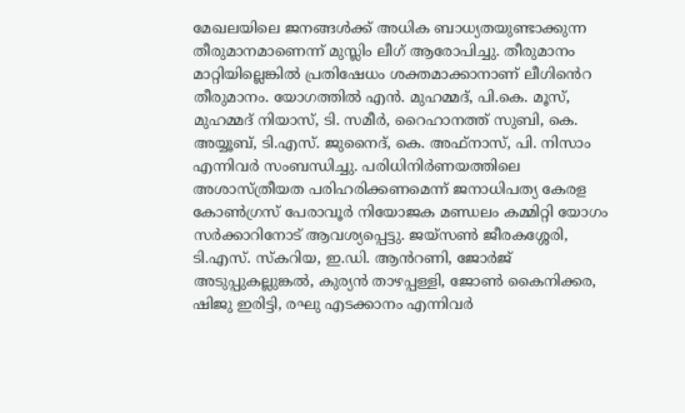മേഖലയിലെ ജനങ്ങള്‍ക്ക് അധിക ബാധ്യതയുണ്ടാക്കുന്ന തീരുമാനമാണെന്ന് മുസ്ലിം ലീഗ് ആരോപിച്ചു. തീരുമാനം മാറ്റിയില്ലെങ്കില്‍ പ്രതിഷേധം ശക്തമാക്കാനാണ് ലീഗി‍ൻെറ തീരുമാനം. യോഗത്തില്‍ എന്‍. മുഹമ്മദ്, പി.കെ. മൂസ്, മുഹമ്മദ് നിയാസ്, ടി. സമീര്‍, റൈഹാനത്ത് സുബി, കെ. അയ്യൂബ്, ടി.എസ്. ജുനൈദ്, കെ. അഫ്നാസ്, പി. നിസാം എന്നിവര്‍ സംബന്ധിച്ചു. പരിധിനിര്‍ണയത്തിലെ അശാസ്ത്രീയത പരിഹരിക്കണമെന്ന് ജനാധിപത്യ കേരള കോണ്‍ഗ്രസ് പേരാവൂര്‍ നിയോജക മണ്ഡലം കമ്മിറ്റി യോഗം സര്‍ക്കാറിനോട് ആവശ്യപ്പെട്ടു. ജയ്സണ്‍ ജീരകശ്ശേരി, ടി.എസ്. സ്‌കറിയ, ഇ.ഡി. ആൻറണി, ജോര്‍ജ് അടുപ്പുകല്ലുങ്കല്‍, കുര്യന്‍ താഴപ്പള്ളി, ജോണ്‍ കൈനിക്കര, ഷിജു ഇരിട്ടി, രഘു എടക്കാനം എന്നിവര്‍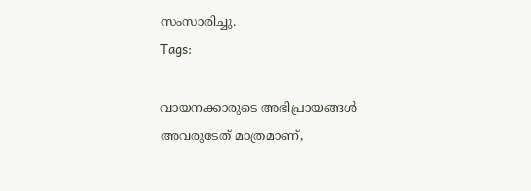സംസാരിച്ചു.
Tags:

വായനക്കാരുടെ അഭിപ്രായങ്ങള്‍ അവരുടേത് മാത്രമാണ്,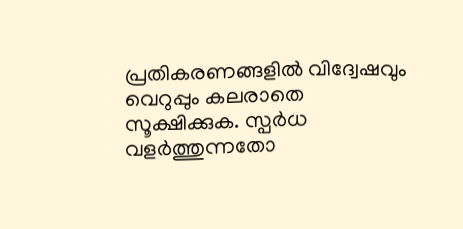പ്രതികരണങ്ങളിൽ വിദ്വേഷവും വെറുപ്പും കലരാതെ സൂക്ഷിക്കുക. സ്പർധ വളർത്തുന്നതോ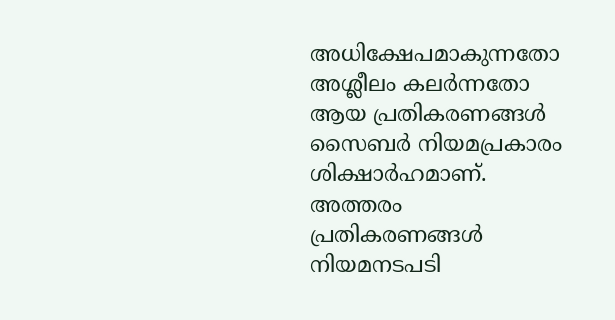അധിക്ഷേപമാകുന്നതോ അശ്ലീലം കലർന്നതോ ആയ പ്രതികരണങ്ങൾ സൈബർ നിയമപ്രകാരം ശിക്ഷാർഹമാണ്. അത്തരം പ്രതികരണങ്ങൾ നിയമനടപടി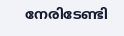നേരിടേണ്ടി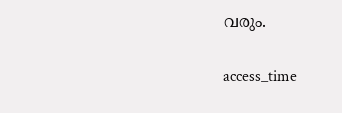വരും.

access_time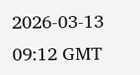2026-03-13 09:12 GMT